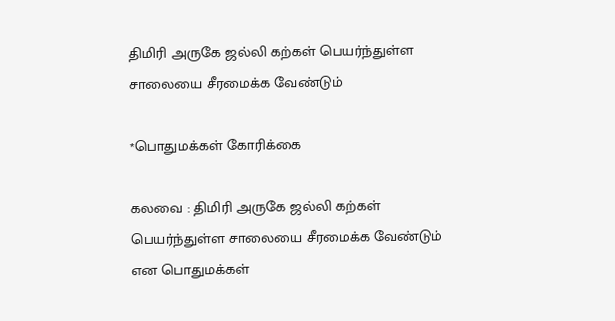திமிரி அருகே ஜல்லி கற்கள் பெயர்ந்துள்ள சாலையை சீரமைக்க வேண்டும்

*பொதுமக்கள் கோரிக்கை

கலவை : திமிரி அருகே ஜல்லி கற்கள் பெயர்ந்துள்ள சாலையை சீரமைக்க வேண்டும் என பொதுமக்கள்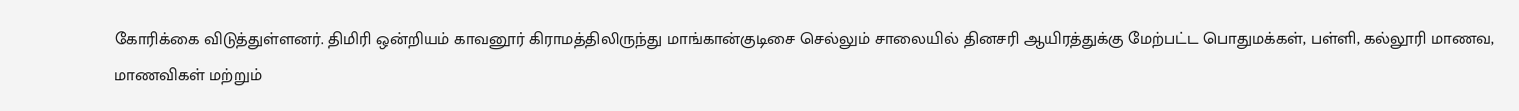கோரிக்கை விடுத்துள்ளனர். திமிரி ஒன்றியம் காவனூர் கிராமத்திலிருந்து மாங்கான்குடிசை செல்லும் சாலையில் தினசரி ஆயிரத்துக்கு மேற்பட்ட பொதுமக்கள், பள்ளி, கல்லூரி மாணவ, மாணவிகள் மற்றும்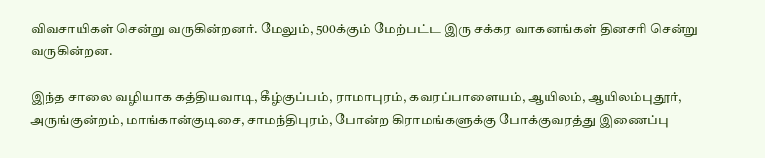விவசாயிகள் சென்று வருகின்றனர். மேலும், 500க்கும் மேற்பட்ட இரு சக்கர வாகனங்கள் தினசரி சென்று வருகின்றன.

இந்த சாலை வழியாக கத்தியவாடி, கீழ்குப்பம், ராமாபுரம், கவரப்பாளையம், ஆயிலம், ஆயிலம்புதூர், அருங்குன்றம், மாங்கான்குடிசை, சாமந்திபுரம், போன்ற கிராமங்களுக்கு போக்குவரத்து இணைப்பு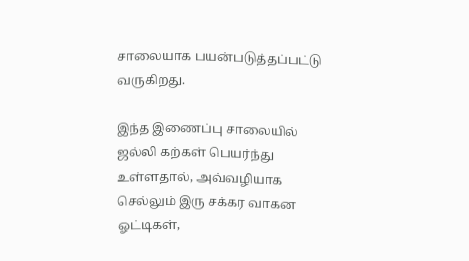சாலையாக பயன்படுத்தப்பட்டு வருகிறது.

இந்த இணைப்பு சாலையில் ஜல்லி கற்கள் பெயர்ந்து உள்ளதால், அவ்வழியாக செல்லும் இரு சக்கர வாகன ஓட்டிகள்,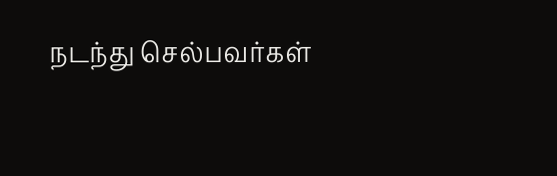நடந்து செல்பவர்கள்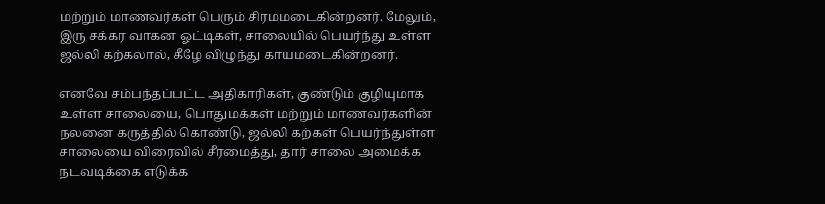மற்றும் மாணவர்கள் பெரும் சிரமமடைகின்றனர். மேலும், இரு சக்கர வாகன ஓட்டிகள், சாலையில் பெயர்ந்து உள்ள ஜல்லி கற்கலால், கீழே விழுந்து காயமடைகின்றனர்.

எனவே சம்பந்தப்பட்ட அதிகாரிகள், குண்டும் குழியுமாக உள்ள சாலையை, பொதுமக்கள் மற்றும் மாணவர்களின் நலனை கருத்தில் கொண்டு, ஜல்லி கற்கள் பெயர்ந்துள்ள சாலையை விரைவில் சீரமைத்து, தார் சாலை அமைக்க நடவடிக்கை எடுக்க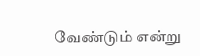வேண்டும் என்று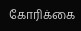கோரிக்கை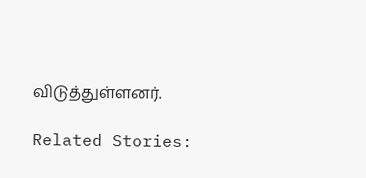விடுத்துள்ளனர்.

Related Stories: